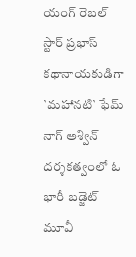యంగ్ రెబల్ స్టార్ ప్రభాస్ కథానాయకుడిగా `మహానటి` ఫేమ్ నాగ్ అశ్విన్ దర్శకత్వంలో ఓ భారీ బడ్జెట్ మూవీ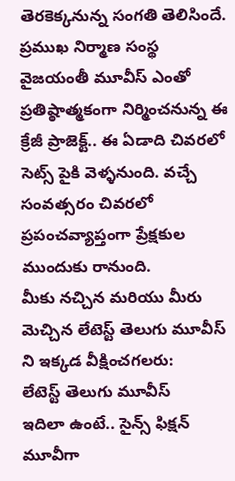తెరకెక్కనున్న సంగతి తెలిసిందే. ప్రముఖ నిర్మాణ సంస్థ వైజయంతీ మూవీస్ ఎంతో ప్రతిష్ఠాత్మకంగా నిర్మించనున్న ఈ క్రేజీ ప్రాజెక్ట్.. ఈ ఏడాది చివరలో సెట్స్ పైకి వెళ్ళనుంది. వచ్చే సంవత్సరం చివరలో ప్రపంచవ్యాప్తంగా ప్రేక్షకుల ముందుకు రానుంది.
మీకు నచ్చిన మరియు మీరు మెచ్చిన లేటెస్ట్ తెలుగు మూవీస్ ని ఇక్కడ వీక్షించగలరు:
లేటెస్ట్ తెలుగు మూవీస్
ఇదిలా ఉంటే.. సైన్స్ ఫిక్షన్ మూవీగా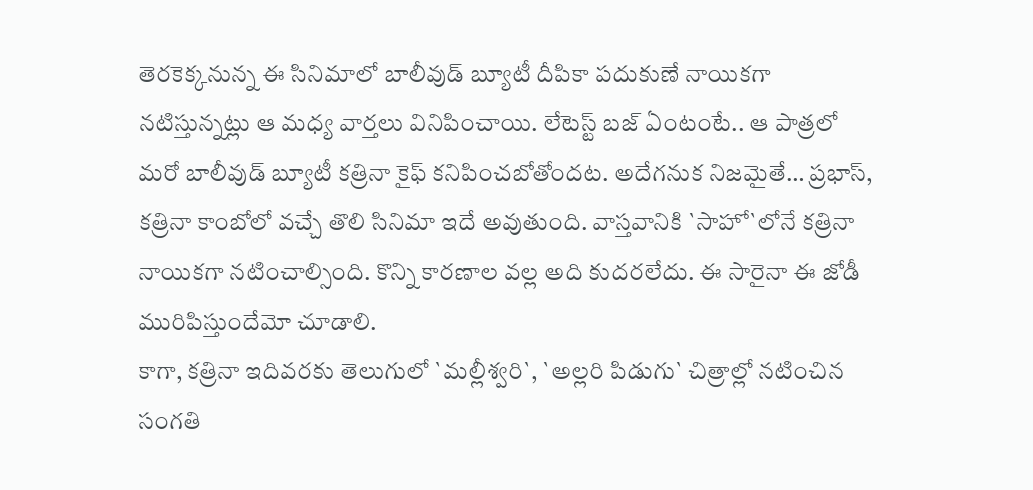తెరకెక్కనున్న ఈ సినిమాలో బాలీవుడ్ బ్యూటీ దీపికా పదుకుణే నాయికగా నటిస్తున్నట్లు ఆ మధ్య వార్తలు వినిపించాయి. లేటెస్ట్ బజ్ ఏంటంటే.. ఆ పాత్రలో మరో బాలీవుడ్ బ్యూటీ కత్రినా కైఫ్ కనిపించబోతోందట. అదేగనుక నిజమైతే… ప్రభాస్, కత్రినా కాంబోలో వచ్చే తొలి సినిమా ఇదే అవుతుంది. వాస్తవానికి `సాహో`లోనే కత్రినా నాయికగా నటించాల్సింది. కొన్ని కారణాల వల్ల అది కుదరలేదు. ఈ సారైనా ఈ జోడీ మురిపిస్తుందేమో చూడాలి.
కాగా, కత్రినా ఇదివరకు తెలుగులో `మల్లీశ్వరి`, `అల్లరి పిడుగు` చిత్రాల్లో నటించిన సంగతి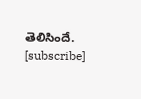తెలిసిందే.
[subscribe]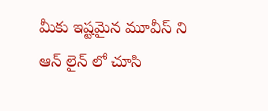మీకు ఇష్టమైన మూవీస్ ని ఆన్ లైన్ లో చూసి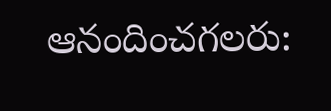ఆనందించగలరు: